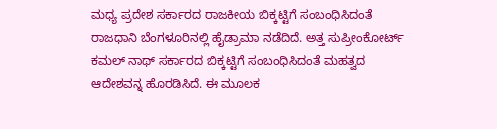ಮಧ್ಯ ಪ್ರದೇಶ ಸರ್ಕಾರದ ರಾಜಕೀಯ ಬಿಕ್ಕಟ್ಟಿಗೆ ಸಂಬಂಧಿಸಿದಂತೆ ರಾಜಧಾನಿ ಬೆಂಗಳೂರಿನಲ್ಲಿ ಹೈಡ್ರಾಮಾ ನಡೆದಿದೆ. ಅತ್ತ ಸುಪ್ರೀಂಕೋರ್ಟ್ ಕಮಲ್ ನಾಥ್ ಸರ್ಕಾರದ ಬಿಕ್ಕಟ್ಟಿಗೆ ಸಂಬಂಧಿಸಿದಂತೆ ಮಹತ್ವದ ಆದೇಶವನ್ನ ಹೊರಡಿಸಿದೆ. ಈ ಮೂಲಕ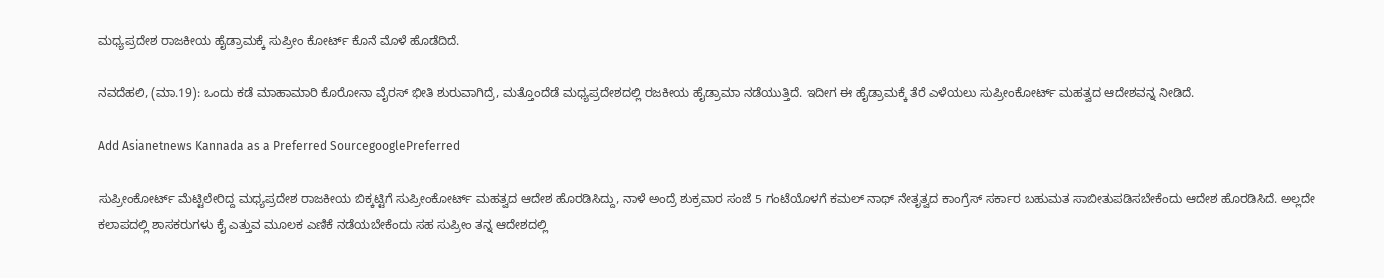ಮಧ್ಯಪ್ರದೇಶ ರಾಜಕೀಯ ಹೈಡ್ರಾಮಕ್ಕೆ ಸುಪ್ರೀಂ ಕೋರ್ಟ್ ಕೊನೆ ಮೊಳೆ ಹೊಡೆದಿದೆ.

ನವದೆಹಲಿ, (ಮಾ.19): ಒಂದು ಕಡೆ ಮಾಹಾಮಾರಿ ಕೊರೋನಾ ವೈರಸ್ ಭೀತಿ ಶುರುವಾಗಿದ್ರೆ, ಮತ್ತೊಂದೆಡೆ ಮಧ್ಯಪ್ರದೇಶದಲ್ಲಿ ರಜಕೀಯ ಹೈಡ್ರಾಮಾ ನಡೆಯುತ್ತಿದೆ. ಇದೀಗ ಈ ಹೈಡ್ರಾಮಕ್ಕೆ ತೆರೆ ಎಳೆಯಲು ಸುಪ್ರೀಂಕೋರ್ಟ್ ಮಹತ್ವದ ಆದೇಶವನ್ನ ನೀಡಿದೆ.

Add Asianetnews Kannada as a Preferred SourcegooglePreferred

ಸುಪ್ರೀಂಕೋರ್ಟ್ ಮೆಟ್ಟಿಲೇರಿದ್ದ ಮಧ್ಯಪ್ರದೇಶ ರಾಜಕೀಯ ಬಿಕ್ಕಟ್ಟಿಗೆ ಸುಪ್ರೀಂಕೋರ್ಟ್ ಮಹತ್ವದ ಆದೇಶ ಹೊರಡಿಸಿದ್ದು, ನಾಳೆ ಅಂದ್ರೆ ಶುಕ್ರವಾರ ಸಂಜೆ 5 ಗಂಟೆಯೊಳಗೆ ಕಮಲ್ ನಾಥ್ ನೇತೃತ್ವದ ಕಾಂಗ್ರೆಸ್ ಸರ್ಕಾರ ಬಹುಮತ ಸಾಬೀತುಪಡಿಸಬೇಕೆಂದು ಆದೇಶ ಹೊರಡಿಸಿದೆ. ಅಲ್ಲದೇ ಕಲಾಪದಲ್ಲಿ ಶಾಸಕರುಗಳು ಕೈ ಎತ್ತುವ ಮೂಲಕ ಎಣಿಕೆ ನಡೆಯಬೇಕೆಂದು ಸಹ ಸುಪ್ರೀಂ ತನ್ನ ಆದೇಶದಲ್ಲಿ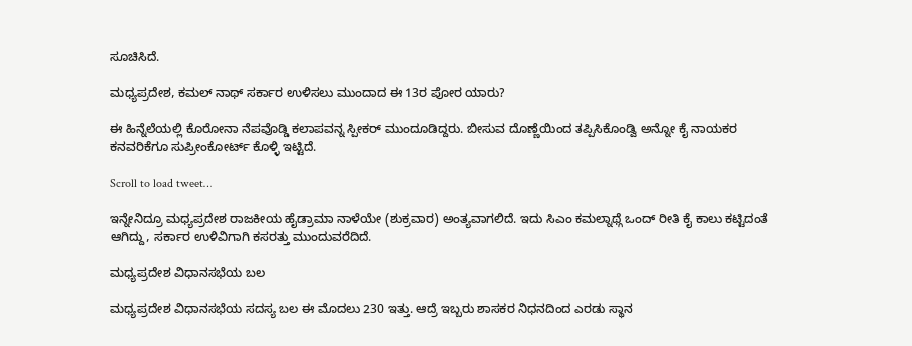ಸೂಚಿಸಿದೆ.

ಮಧ್ಯಪ್ರದೇಶ, ಕಮಲ್ ನಾಥ್ ಸರ್ಕಾರ ಉಳಿಸಲು ಮುಂದಾದ ಈ 13ರ ಪೋರ ಯಾರು?

ಈ ಹಿನ್ನೆಲೆಯಲ್ಲಿ ಕೊರೋನಾ ನೆಪವೊಡ್ಡಿ ಕಲಾಪವನ್ನ ಸ್ಪೀಕರ್ ಮುಂದೂಡಿದ್ದರು. ಬೀಸುವ ದೊಣ್ಣೆಯಿಂದ ತಪ್ಪಿಸಿಕೊಂಡ್ವಿ ಅನ್ನೋ ಕೈ ನಾಯಕರ ಕನವರಿಕೆಗೂ ಸುಪ್ರೀಂಕೋರ್ಟ್ ಕೊಳ್ಳಿ ಇಟ್ಟಿದೆ.

Scroll to load tweet…

ಇನ್ನೇನಿದ್ರೂ ಮಧ್ಯಪ್ರದೇಶ ರಾಜಕೀಯ ಹೈಡ್ರಾಮಾ ನಾಳೆಯೇ (ಶುಕ್ರವಾರ) ಅಂತ್ಯವಾಗಲಿದೆ. ಇದು ಸಿಎಂ ಕಮಲ್ನಾಥ್ಗೆ ಒಂದ್ ರೀತಿ ಕೈ ಕಾಲು ಕಟ್ಟಿದಂತೆ ಆಗಿದ್ದು, ಸರ್ಕಾರ ಉಳಿವಿಗಾಗಿ ಕಸರತ್ತು ಮುಂದುವರೆದಿದೆ.

ಮಧ್ಯಪ್ರದೇಶ ವಿಧಾನಸಭೆಯ ಬಲ

ಮಧ್ಯಪ್ರದೇಶ ವಿಧಾನಸಭೆಯ ಸದಸ್ಯ ಬಲ ಈ ಮೊದಲು 230 ಇತ್ತು. ಆದ್ರೆ ಇಬ್ಬರು ಶಾಸಕರ ನಿಧನದಿಂದ ಎರಡು ಸ್ಥಾನ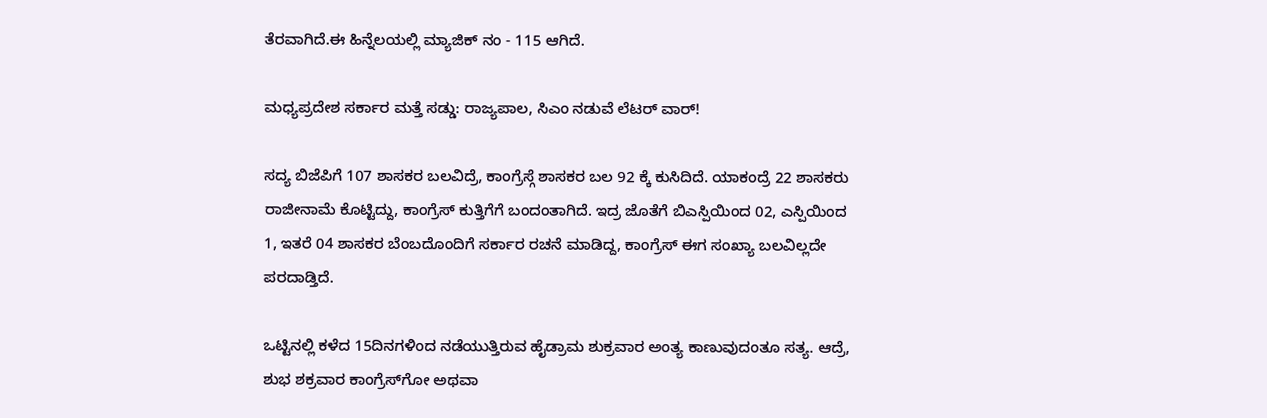ತೆರವಾಗಿದೆ.ಈ ಹಿನ್ನೆಲಯಲ್ಲಿ ಮ್ಯಾಜಿಕ್ ನಂ - 115 ಆಗಿದೆ.

ಮಧ್ಯಪ್ರದೇಶ ಸರ್ಕಾರ ಮತ್ತೆ ಸಡ್ಡು: ರಾಜ್ಯಪಾಲ, ಸಿಎಂ ನಡುವೆ ಲೆಟರ್ ವಾರ್!

ಸದ್ಯ ಬಿಜೆಪಿಗೆ 107 ಶಾಸಕರ ಬಲವಿದ್ರೆ, ಕಾಂಗ್ರೆಸ್ಗೆ ಶಾಸಕರ ಬಲ 92 ಕ್ಕೆ ಕುಸಿದಿದೆ. ಯಾಕಂದ್ರೆ 22 ಶಾಸಕರು ರಾಜೀನಾಮೆ ಕೊಟ್ಟಿದ್ದು, ಕಾಂಗ್ರೆಸ್ ಕುತ್ತಿಗೆಗೆ ಬಂದಂತಾಗಿದೆ. ಇದ್ರ ಜೊತೆಗೆ ಬಿಎಸ್ಪಿಯಿಂದ 02, ಎಸ್ಪಿಯಿಂದ 1, ಇತರೆ 04 ಶಾಸಕರ ಬೆಂಬದೊಂದಿಗೆ ಸರ್ಕಾರ ರಚನೆ ಮಾಡಿದ್ದ, ಕಾಂಗ್ರೆಸ್ ಈಗ ಸಂಖ್ಯಾ ಬಲವಿಲ್ಲದೇ ಪರದಾಡ್ತಿದೆ.

ಒಟ್ಟಿನಲ್ಲಿ ಕಳೆದ 15ದಿನಗಳಿಂದ ನಡೆಯುತ್ತಿರುವ ಹೈಡ್ರಾಮ ಶುಕ್ರವಾರ ಅಂತ್ಯ ಕಾಣುವುದಂತೂ ಸತ್ಯ. ಆದ್ರೆ, ಶುಭ ಶಕ್ರವಾರ ಕಾಂಗ್ರೆಸ್‌ಗೋ ಅಥವಾ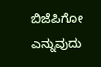ಬಿಜೆಪಿಗೋ ಎನ್ನುವುದು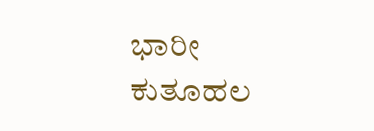ಭಾರೀ ಕುತೂಹಲ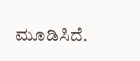ಮೂಡಿಸಿದೆ.